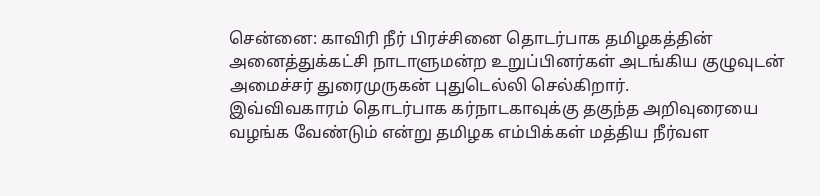சென்னை: காவிரி நீர் பிரச்சினை தொடர்பாக தமிழகத்தின் அனைத்துக்கட்சி நாடாளுமன்ற உறுப்பினர்கள் அடங்கிய குழுவுடன் அமைச்சர் துரைமுருகன் புதுடெல்லி செல்கிறார்.
இவ்விவகாரம் தொடர்பாக கர்நாடகாவுக்கு தகுந்த அறிவுரையை வழங்க வேண்டும் என்று தமிழக எம்பிக்கள் மத்திய நீர்வள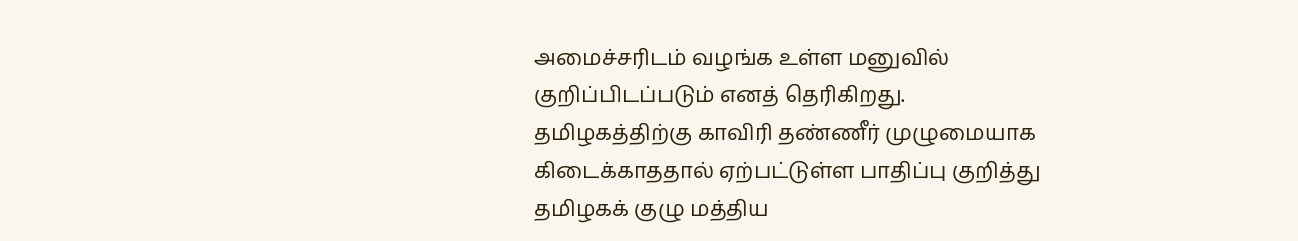அமைச்சரிடம் வழங்க உள்ள மனுவில் குறிப்பிடப்படும் எனத் தெரிகிறது.
தமிழகத்திற்கு காவிரி தண்ணீர் முழுமையாக கிடைக்காததால் ஏற்பட்டுள்ள பாதிப்பு குறித்து தமிழகக் குழு மத்திய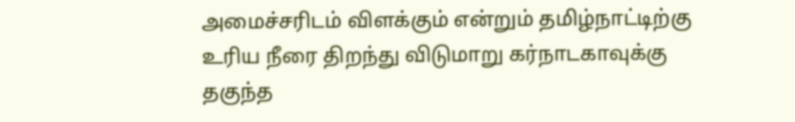அமைச்சரிடம் விளக்கும் என்றும் தமிழ்நாட்டிற்கு உரிய நீரை திறந்து விடுமாறு கர்நாடகாவுக்கு தகுந்த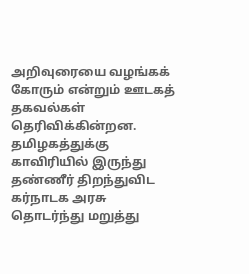அறிவுரையை வழங்கக் கோரும் என்றும் ஊடகத் தகவல்கள் தெரிவிக்கின்றன.
தமிழகத்துக்கு காவிரியில் இருந்து தண்ணீர் திறந்துவிட கர்நாடக அரசு தொடர்ந்து மறுத்து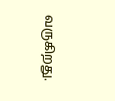வருகிறது.